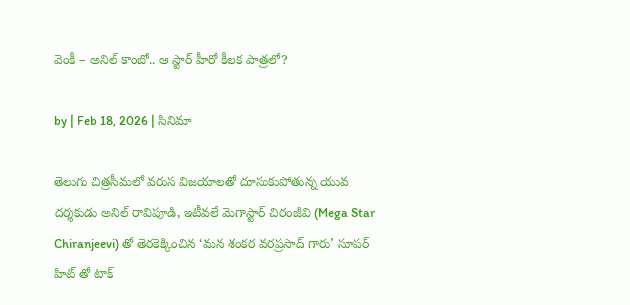వెంకీ – అనిల్ కాంబో.. ఆ స్టార్ హీరో కీలక పాత్రలో?

by | Feb 18, 2026 | సినిమా

తెలుగు చిత్రసీమలో వరుస విజయాలతో దూసుకుపోతున్న యువ దర్శకుడు అనిల్ రావిపూడి, ఇటీవలే మెగాస్టార్ చిరంజీవి (Mega Star Chiranjeevi) తో తెరకెక్కించిన ‘మన శంకర వరప్రసాద్ గారు’ సూపర్ హిట్ తో టాక్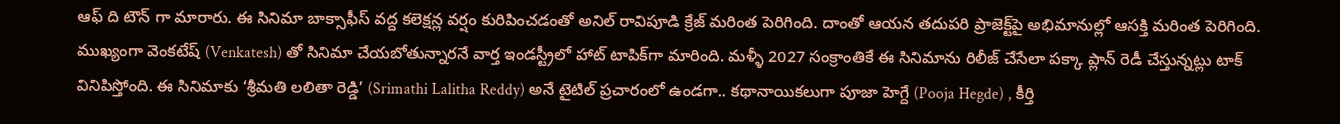ఆఫ్ ది టౌన్ గా మారారు. ఈ సినిమా బాక్సాఫీస్ వద్ద కలెక్షన్ల వర్షం కురిపించడంతో అనిల్ రావిపూడి క్రేజ్ మరింత పెరిగింది. దాంతో ఆయన తదుపరి ప్రాజెక్ట్‌పై అభిమానుల్లో ఆసక్తి మరింత పెరిగింది. ముఖ్యంగా వెంకటేష్‌ (Venkatesh) తో సినిమా చేయబోతున్నారనే వార్త ఇండస్ట్రీలో హాట్ టాపిక్‌గా మారింది. మళ్ళీ 2027 సంక్రాంతికే ఈ సినిమాను రిలీజ్ చేసేలా పక్కా ప్లాన్ రెడీ చేస్తున్నట్లు టాక్ వినిపిస్తోంది. ఈ సినిమాకు ‘శ్రీమతి లలితా రెడ్డి’ (Srimathi Lalitha Reddy) అనే టైటిల్ ప్రచారంలో ఉండగా.. కథానాయికలుగా పూజా హెగ్దే (Pooja Hegde) , కీర్తి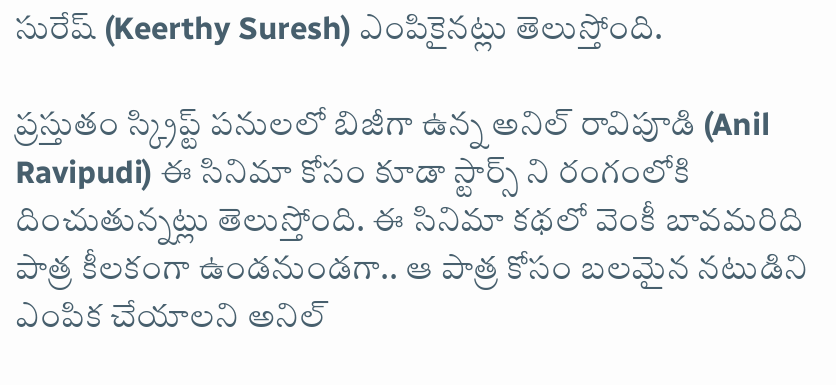సురేష్ (Keerthy Suresh) ఎంపికైనట్లు తెలుస్తోంది.

ప్రస్తుతం స్క్రిప్ట్ పనులలో బిజీగా ఉన్న అనిల్ రావిపూడి (Anil Ravipudi) ఈ సినిమా కోసం కూడా స్టార్స్ ని రంగంలోకి దించుతున్నట్లు తెలుస్తోంది. ఈ సినిమా కథలో వెంకీ బావమరిది పాత్ర కీలకంగా ఉండనుండగా.. ఆ పాత్ర కోసం బలమైన నటుడిని ఎంపిక చేయాలని అనిల్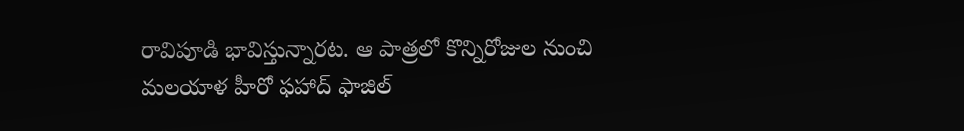రావిపూడి భావిస్తున్నారట. ఆ పాత్రలో కొన్నిరోజుల నుంచి మలయాళ హీరో ఫహాద్ ఫాజిల్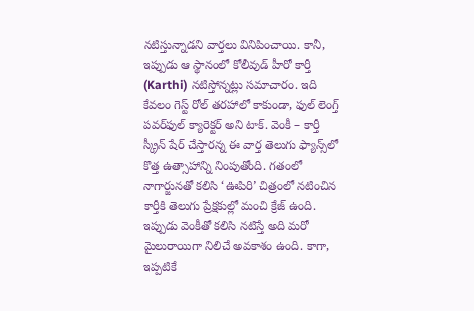నటిస్తున్నాడని వార్తలు వినిపించాయి. కానీ, ఇప్పుడు ఆ స్థానంలో కోలీవుడ్ హీరో కార్తీ (Karthi) నటిస్తోన్నట్లు సమాచారం. ఇది కేవలం గెస్ట్ రోల్ తరహాలో కాకుండా, ఫుల్ లెంగ్త్ పవర్‌ఫుల్ క్యారెక్టర్‌ అని టాక్. వెంకీ – కార్తీ స్క్రీన్ షేర్ చేస్తారన్న ఈ వార్త తెలుగు ఫ్యాన్స్‌లో కొత్త ఉత్సాహాన్ని నింపుతోంది. గతంలో నాగార్జునతో కలిసి ‘ఊపిరి’ చిత్రంలో నటించిన కార్తీకి తెలుగు ప్రేక్షకుల్లో మంచి క్రేజ్ ఉంది. ఇప్పుడు వెంకీతో కలిసి నటిస్తే అది మరో మైలురాయిగా నిలిచే అవకాశం ఉంది. కాగా, ఇప్పటికే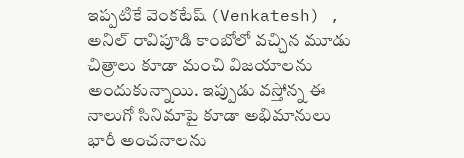ఇప్పటికే వెంకటేష్ (Venkatesh) , అనిల్ రావిపూడి కాంబోలో వచ్చిన మూడు చిత్రాలు కూడా మంచి విజయాలను అందుకున్నాయి. ఇప్పుడు వస్తోన్న ఈ నాలుగో సినిమాపై కూడా అభిమానులు భారీ అంచనాలను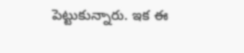పెట్టుకున్నారు. ఇక ఈ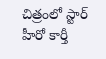చిత్రంలో స్టార్ హీరో కార్తీ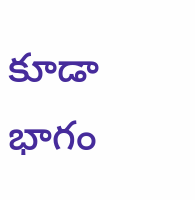కూడా భాగం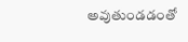అవుతుండడంతో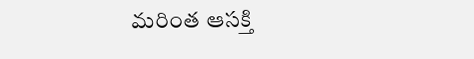మరింత ఆసక్తి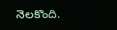నెలకొంది.